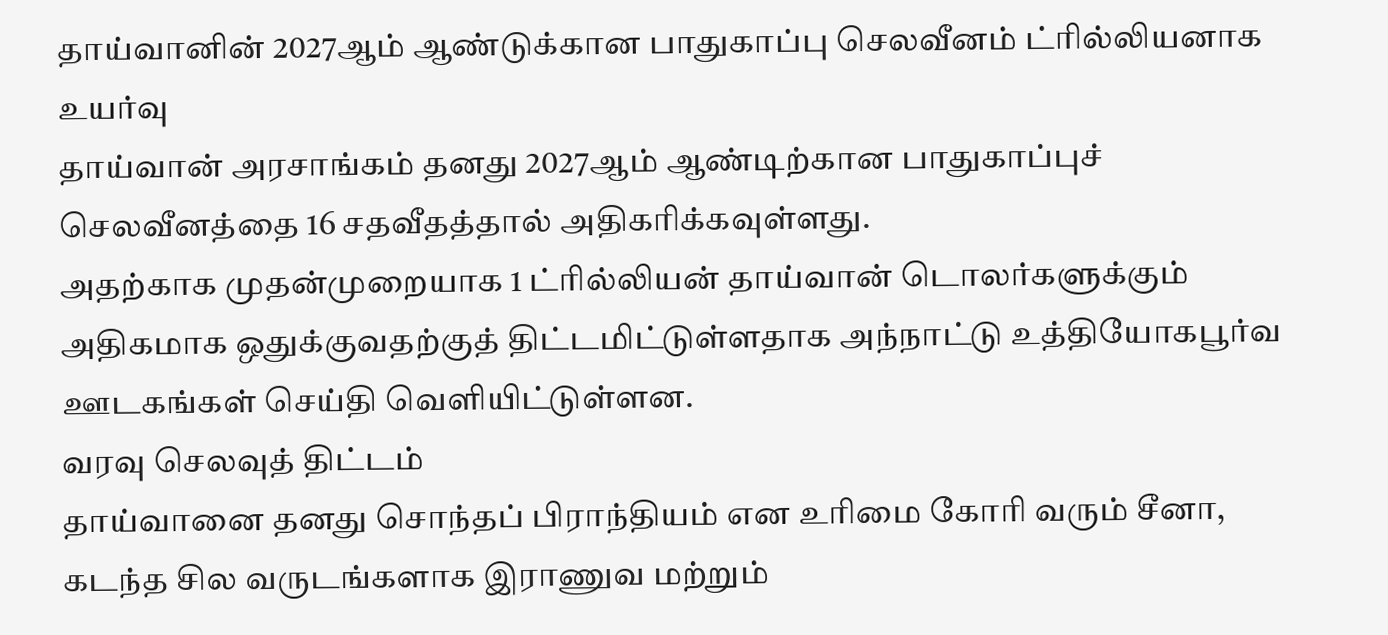தாய்வானின் 2027ஆம் ஆண்டுக்கான பாதுகாப்பு செலவீனம் ட்ரில்லியனாக உயர்வு
தாய்வான் அரசாங்கம் தனது 2027ஆம் ஆண்டிற்கான பாதுகாப்புச் செலவீனத்தை 16 சதவீதத்தால் அதிகரிக்கவுள்ளது.
அதற்காக முதன்முறையாக 1 ட்ரில்லியன் தாய்வான் டொலர்களுக்கும் அதிகமாக ஒதுக்குவதற்குத் திட்டமிட்டுள்ளதாக அந்நாட்டு உத்தியோகபூர்வ ஊடகங்கள் செய்தி வெளியிட்டுள்ளன.
வரவு செலவுத் திட்டம்
தாய்வானை தனது சொந்தப் பிராந்தியம் என உரிமை கோரி வரும் சீனா, கடந்த சில வருடங்களாக இராணுவ மற்றும்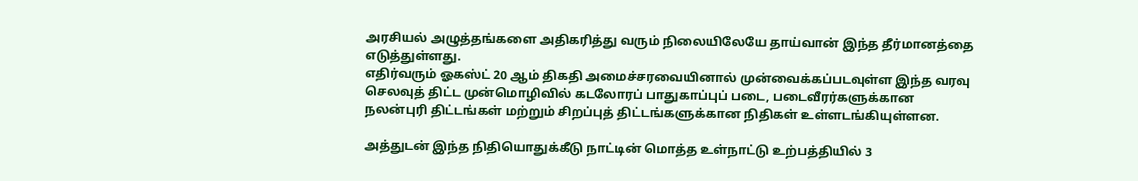அரசியல் அழுத்தங்களை அதிகரித்து வரும் நிலையிலேயே தாய்வான் இந்த தீர்மானத்தை எடுத்துள்ளது.
எதிர்வரும் ஓகஸ்ட் 20 ஆம் திகதி அமைச்சரவையினால் முன்வைக்கப்படவுள்ள இந்த வரவு செலவுத் திட்ட முன்மொழிவில் கடலோரப் பாதுகாப்புப் படை, படைவீரர்களுக்கான நலன்புரி திட்டங்கள் மற்றும் சிறப்புத் திட்டங்களுக்கான நிதிகள் உள்ளடங்கியுள்ளன.

அத்துடன் இந்த நிதியொதுக்கீடு நாட்டின் மொத்த உள்நாட்டு உற்பத்தியில் 3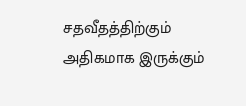சதவீதத்திற்கும் அதிகமாக இருக்கும்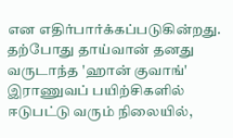என எதிர்பார்க்கப்படுகின்றது.
தற்போது தாய்வான் தனது வருடாந்த 'ஹான் குவாங்' இராணுவப் பயிற்சிகளில் ஈடுபட்டு வரும் நிலையில்,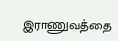இராணுவத்தை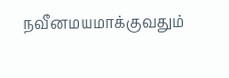நவீனமயமாக்குவதும்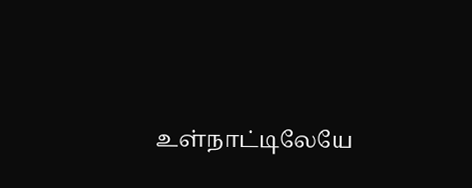உள்நாட்டிலேயே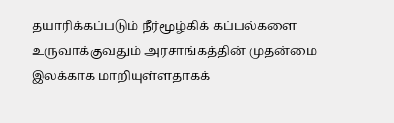தயாரிக்கப்படும் நீர்மூழ்கிக் கப்பல்களை உருவாக்குவதும் அரசாங்கத்தின் முதன்மை இலக்காக மாறியுள்ளதாகக்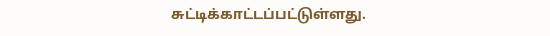சுட்டிக்காட்டப்பட்டுள்ளது.